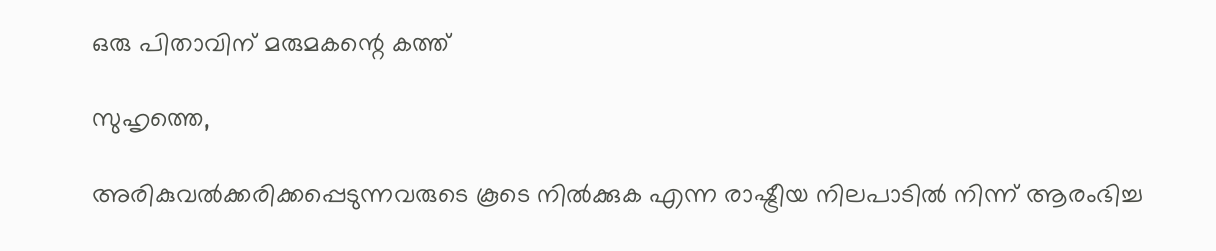ഒരു പിതാവിന് മരുമകന്റെ കത്ത്

സുഹൃത്തെ,

അരികുവല്‍ക്കരിക്കപ്പെടുന്നവരുടെ കൂടെ നില്‍ക്കുക എന്ന രാഷ്ട്രീയ നിലപാടില്‍ നിന്ന് ആരംഭിച്ച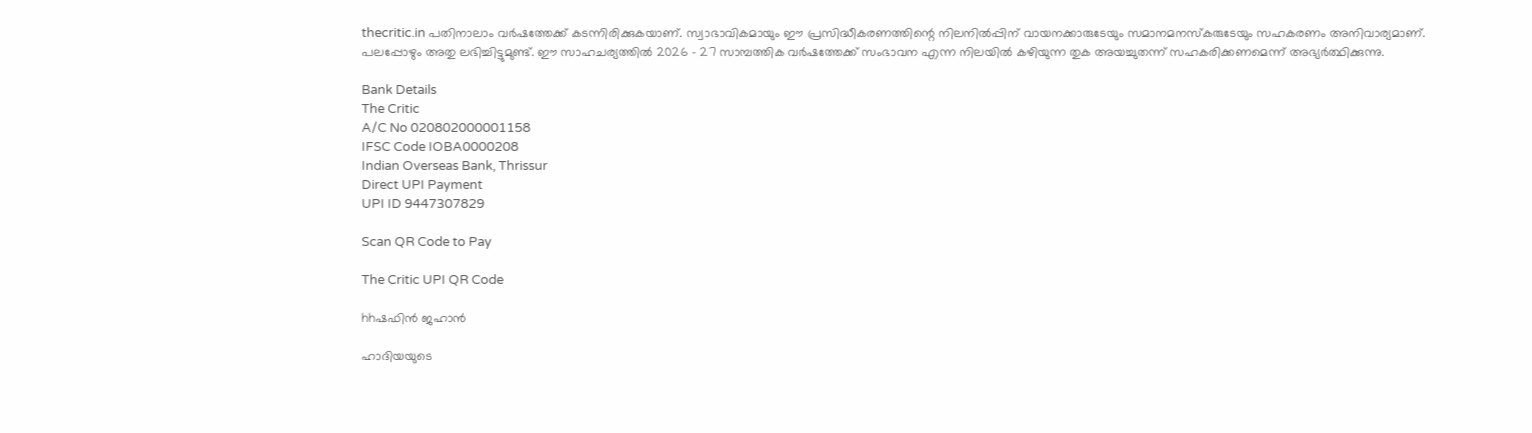thecritic.in പതിനാലാം വര്‍ഷത്തേക്ക് കടന്നിരിക്കുകയാണ്. സ്വാഭാവികമായും ഈ പ്രസിദ്ധീകരണത്തിന്റെ നിലനില്‍പ്പിന് വായനക്കാരുടേയും സമാനമനസ്‌കരുടേയും സഹകരണം അനിവാര്യമാണ്. പലപ്പോഴും അതു ലഭിച്ചിട്ടുമുണ്ട്. ഈ സാഹചര്യത്തില്‍ 2026 - 27 സാമ്പത്തിക വര്‍ഷത്തേക്ക് സംഭാവന എന്ന നിലയില്‍ കഴിയുന്ന തുക അയച്ചുതന്ന് സഹകരിക്കണമെന്ന് അഭ്യര്‍ത്ഥിക്കുന്നു.

Bank Details
The Critic
A/C No 020802000001158
IFSC Code IOBA0000208
Indian Overseas Bank, Thrissur
Direct UPI Payment
UPI ID 9447307829

Scan QR Code to Pay

The Critic UPI QR Code

hhഷഫിന്‍ ജഹാന്‍

ഹാദിയയുടെ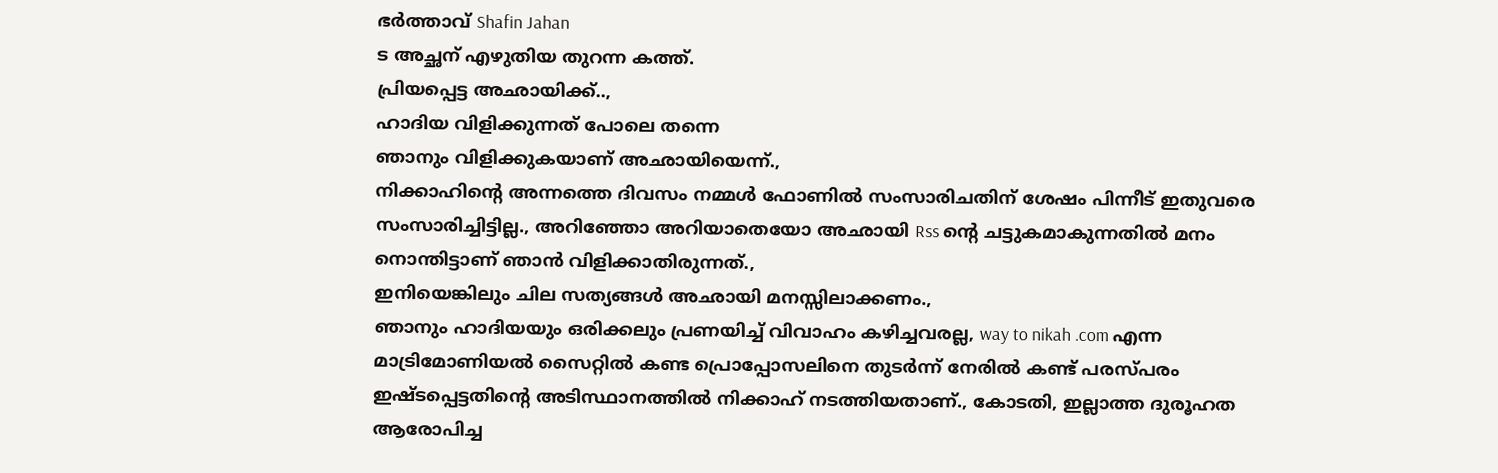ഭര്‍ത്താവ് Shafin Jahan
ട അച്ഛന് എഴുതിയ തുറന്ന കത്ത്.
പ്രിയപ്പെട്ട അഛായിക്ക്..,
ഹാദിയ വിളിക്കുന്നത് പോലെ തന്നെ
ഞാനും വിളിക്കുകയാണ് അഛായിയെന്ന്.,
നിക്കാഹിന്റെ അന്നത്തെ ദിവസം നമ്മള്‍ ഫോണില്‍ സംസാരിചതിന് ശേഷം പിന്നീട് ഇതുവരെ സംസാരിച്ചിട്ടില്ല., അറിഞ്ഞോ അറിയാതെയോ അഛായി Rss ന്റെ ചട്ടുകമാകുന്നതില്‍ മനം നൊന്തിട്ടാണ് ഞാന്‍ വിളിക്കാതിരുന്നത്.,
ഇനിയെങ്കിലും ചില സത്യങ്ങള്‍ അഛായി മനസ്സിലാക്കണം.,
ഞാനും ഹാദിയയും ഒരിക്കലും പ്രണയിച്ച് വിവാഹം കഴിച്ചവരല്ല, way to nikah .com എന്ന മാട്രിമോണിയല്‍ സൈറ്റില്‍ കണ്ട പ്രൊപ്പോസലിനെ തുടര്‍ന്ന് നേരില്‍ കണ്ട് പരസ്പരം ഇഷ്ടപ്പെട്ടതിന്റെ അടിസ്ഥാനത്തില്‍ നിക്കാഹ് നടത്തിയതാണ്., കോടതി, ഇല്ലാത്ത ദുരൂഹത ആരോപിച്ച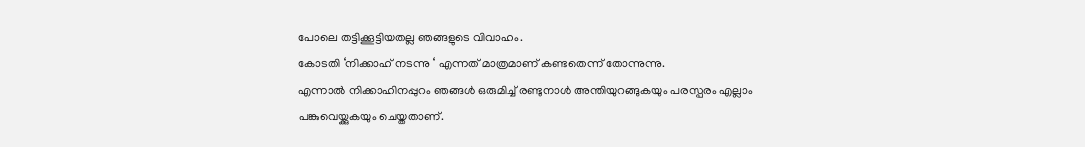പോലെ തട്ടിക്കൂട്ടിയതല്ല ഞങ്ങളുടെ വിവാഹം.
കോടതി ‘നിക്കാഹ് നടന്നു ‘ എന്നത് മാത്രമാണ് കണ്ടതെന്ന് തോന്നുന്നു.
എന്നാല്‍ നിക്കാഹിനപ്പുറം ഞങ്ങള്‍ ഒരുമിച്ച് രണ്ടുനാള്‍ അന്തിയുറങ്ങുകയും പരസ്പരം എല്ലാം പങ്കുവെയ്ക്കുകയും ചെയ്തതാണ്.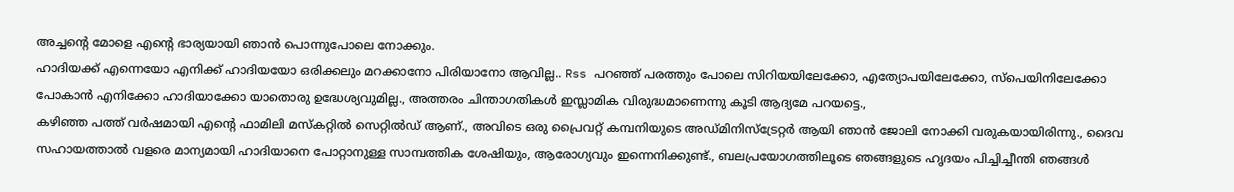അച്ചന്റെ മോളെ എന്റെ ഭാര്യയായി ഞാന്‍ പൊന്നുപോലെ നോക്കും.
ഹാദിയക്ക് എന്നെയോ എനിക്ക് ഹാദിയയോ ഒരിക്കലും മറക്കാനോ പിരിയാനോ ആവില്ല.. Rss പറഞ്ഞ് പരത്തും പോലെ സിറിയയിലേക്കോ, എത്യോപയിലേക്കോ, സ്‌പെയിനിലേക്കോ പോകാന്‍ എനിക്കോ ഹാദിയാക്കോ യാതൊരു ഉദ്ധേശ്യവുമില്ല., അത്തരം ചിന്താഗതികള്‍ ഇസ്ലാമിക വിരുദ്ധമാണെന്നു കൂടി ആദ്യമേ പറയട്ടെ.,
കഴിഞ്ഞ പത്ത് വര്‍ഷമായി എന്റെ ഫാമിലി മസ്‌കറ്റില്‍ സെറ്റില്‍ഡ് ആണ്., അവിടെ ഒരു പ്രൈവറ്റ് കമ്പനിയുടെ അഡ്മിനിസ്‌ട്രേറ്റര്‍ ആയി ഞാന്‍ ജോലി നോക്കി വരുകയായിരിന്നു., ദൈവ സഹായത്താല്‍ വളരെ മാന്യമായി ഹാദിയാനെ പോറ്റാനുള്ള സാമ്പത്തിക ശേഷിയും, ആരോഗ്യവും ഇന്നെനിക്കുണ്ട്., ബലപ്രയോഗത്തിലൂടെ ഞങ്ങളുടെ ഹൃദയം പിച്ചിച്ചീന്തി ഞങ്ങള്‍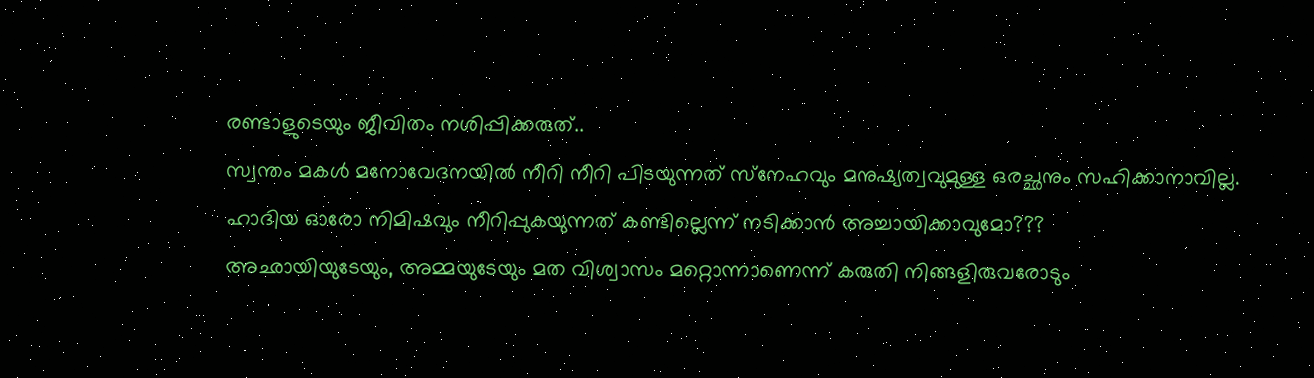രണ്ടാളുടെയും ജീവിതം നശിപ്പിക്കരുത്..
സ്വന്തം മകള്‍ മനോവേദനയില്‍ നീറി നീറി പിടയുന്നത് സ്‌നേഹവും മനുഷ്യത്വവുമുള്ള ഒരച്ഛനും സഹിക്കാനാവില്ല. ഹാദിയ ഓരോ നിമിഷവും നീറിപ്പുകയുന്നത് കണ്ടില്ലെന്ന് നടിക്കാന്‍ അച്ചായിക്കാവുമോ???
അഛായിയുടേയും, അമ്മയുടേയും മത വിശ്വാസം മറ്റൊന്നാണെന്ന് കരുതി നിങ്ങളിരുവരോടും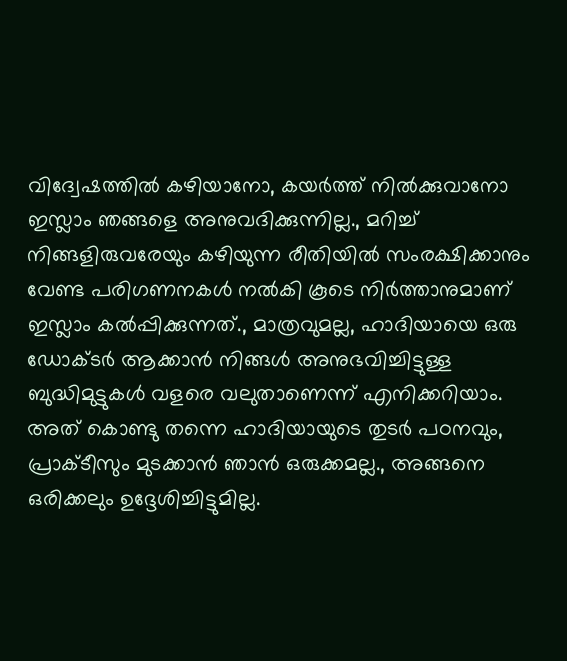വിദ്വേഷത്തില്‍ കഴിയാനോ, കയര്‍ത്ത് നില്‍ക്കുവാനോ ഇസ്ലാം ഞങ്ങളെ അനുവദിക്കുന്നില്ല., മറിച്ച് നിങ്ങളിരുവരേയും കഴിയുന്ന രീതിയില്‍ സംരക്ഷിക്കാനും വേണ്ട പരിഗണനകള്‍ നല്‍കി കൂടെ നിര്‍ത്താനുമാണ് ഇസ്ലാം കല്‍പ്പിക്കുന്നത്., മാത്രവുമല്ല, ഹാദിയായെ ഒരു ഡോക്ടര്‍ ആക്കാന്‍ നിങ്ങള്‍ അനുഭവിച്ചിട്ടുള്ള ബുദ്ധിമുട്ടുകള്‍ വളരെ വലുതാണെന്ന് എനിക്കറിയാം. അത് കൊണ്ടു തന്നെ ഹാദിയായുടെ തുടര്‍ പഠനവും, പ്രാക്ടീസും മുടക്കാന്‍ ഞാന്‍ ഒരുക്കമല്ല., അങ്ങനെ ഒരിക്കലും ഉദ്ദേശിച്ചിട്ടുമില്ല.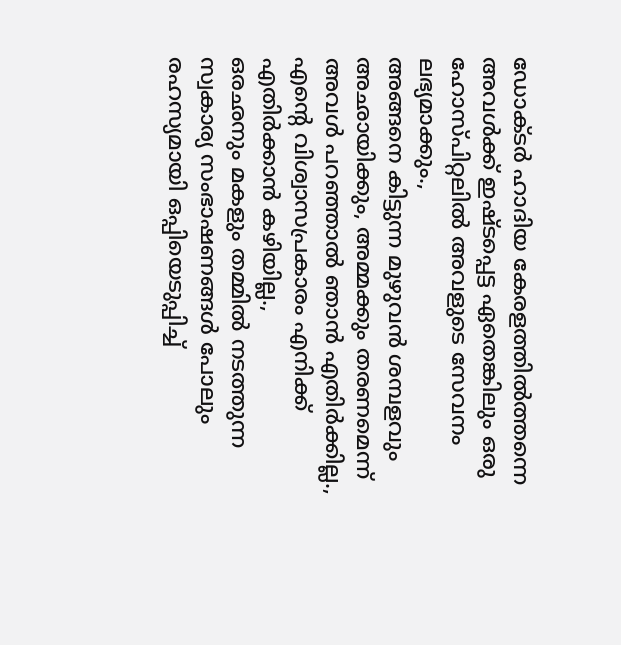ഡോക്ടര്‍ ഹാദിയ കേരളത്തില്‍ത്തന്നെ അവള്‍ക്ക് ഇഷ്ടപ്പെട്ട ഏതെങ്കിലും ഒരു ഹോസ്പിറ്റലില്‍ അവളുടെ സേവനം ലഭ്യമാക്കും.,
അങ്ങനെ കിട്ടുന്ന മുഴുവന്‍ ശമ്പളവും അഛായിക്കും, അമ്മക്കും തരണമെന്ന് അവള്‍ പറഞ്ഞാല്‍ ഞാന്‍ എതിര്‍ക്കില്ല., എന്റെ വിശ്വാസപ്രകാരം എനിക്ക് എതിര്‍ക്കാന്‍ കഴിയില്ല.,
ഒരഛനും മകളും തമ്മില്‍ നടത്തുന്ന സ്വകാര്യ സംഭാഷണങ്ങള്‍ പോലും രഹസ്യമായി ഒപ്പിയെടുപ്പിച്ച്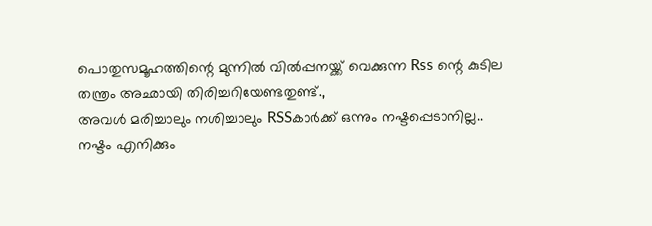പൊതുസമൂഹത്തിന്റെ മുന്നില്‍ വില്‍പ്പനയ്ക്ക് വെക്കുന്ന Rss ന്റെ കുടില തന്ത്രം അഛായി തിരിച്ചറിയേണ്ടതുണ്ട്.,
അവള്‍ മരിച്ചാലും നശിച്ചാലും RSSകാര്‍ക്ക് ഒന്നും നഷ്ടപ്പെടാനില്ല..
നഷ്ടം എനിക്കും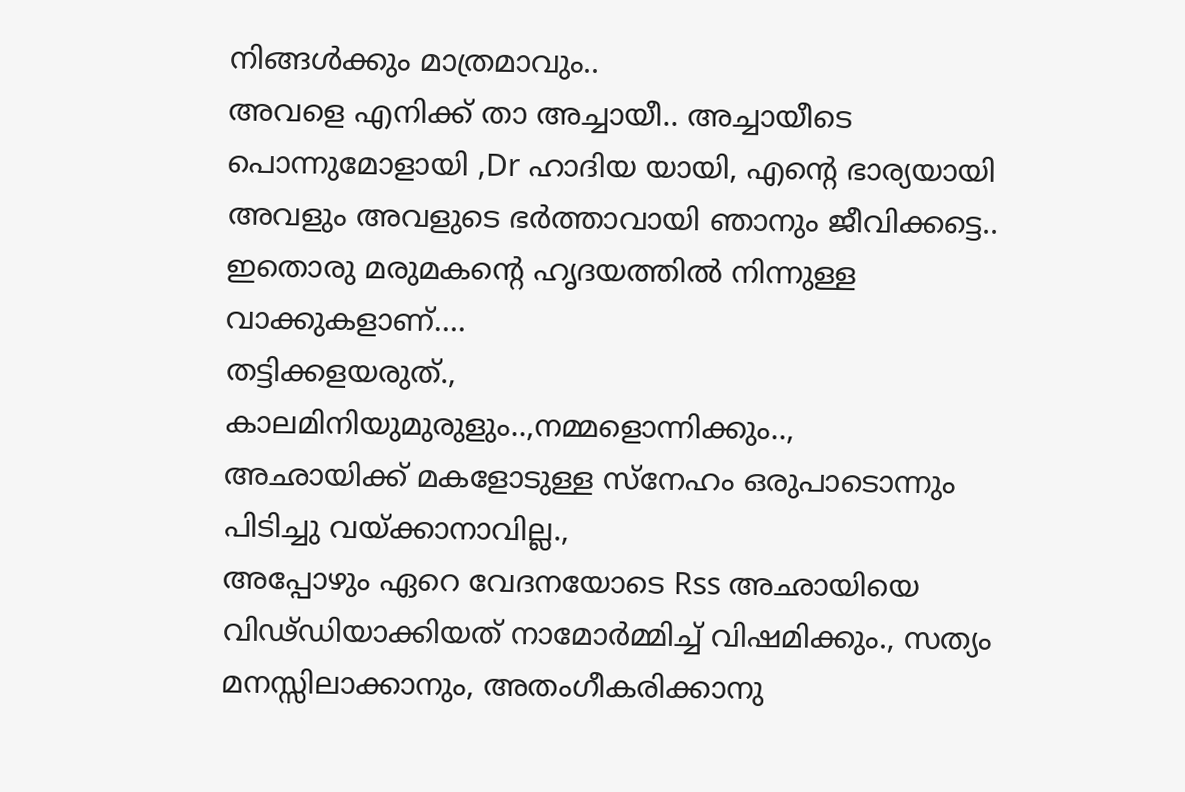നിങ്ങള്‍ക്കും മാത്രമാവും..
അവളെ എനിക്ക് താ അച്ചായീ.. അച്ചായീടെ പൊന്നുമോളായി ,Dr ഹാദിയ യായി, എന്റെ ഭാര്യയായി അവളും അവളുടെ ഭര്‍ത്താവായി ഞാനും ജീവിക്കട്ടെ.. ഇതൊരു മരുമകന്റെ ഹൃദയത്തില്‍ നിന്നുള്ള വാക്കുകളാണ്….
തട്ടിക്കളയരുത്.,
കാലമിനിയുമുരുളും..,നമ്മളൊന്നിക്കും..,
അഛായിക്ക് മകളോടുള്ള സ്‌നേഹം ഒരുപാടൊന്നും പിടിച്ചു വയ്ക്കാനാവില്ല.,
അപ്പോഴും ഏറെ വേദനയോടെ Rss അഛായിയെ വിഢ്ഡിയാക്കിയത് നാമോര്‍മ്മിച്ച് വിഷമിക്കും., സത്യം മനസ്സിലാക്കാനും, അതംഗീകരിക്കാനു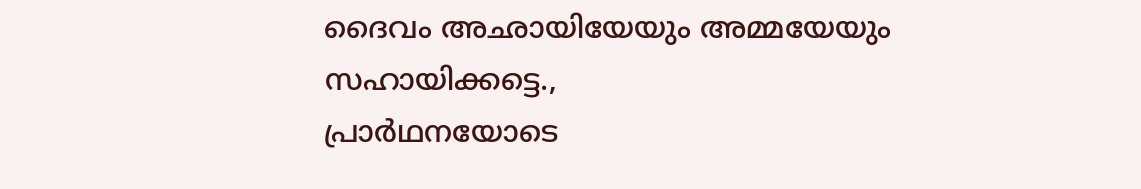ദൈവം അഛായിയേയും അമ്മയേയും സഹായിക്കട്ടെ.,
പ്രാര്‍ഥനയോടെ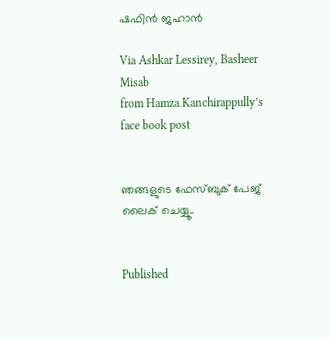ഷഫിന്‍ ജഹാന്‍

Via Ashkar Lessirey, Basheer Misab
from Hamza Kanchirappully’s face book post


ഞങ്ങളുടെ ഫേസ്ബുക് പേജ് ലൈക് ചെയ്യൂ..


Published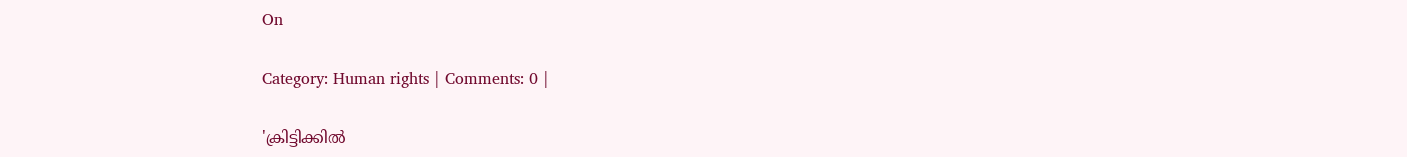On

Category: Human rights | Comments: 0 |

'ക്രിട്ടിക്കില്‍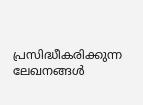പ്രസിദ്ധീകരിക്കുന്ന ലേഖനങ്ങള്‍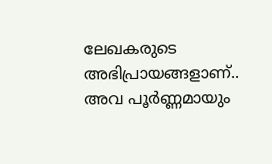ലേഖകരുടെ അഭിപ്രായങ്ങളാണ്.. അവ പൂര്‍ണ്ണമായും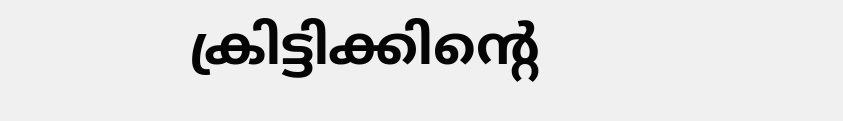ക്രിട്ടിക്കിന്റെ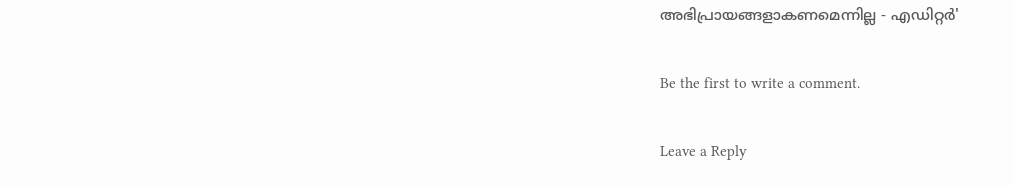അഭിപ്രായങ്ങളാകണമെന്നില്ല - എഡിറ്റര്‍'

Be the first to write a comment.

Leave a Reply